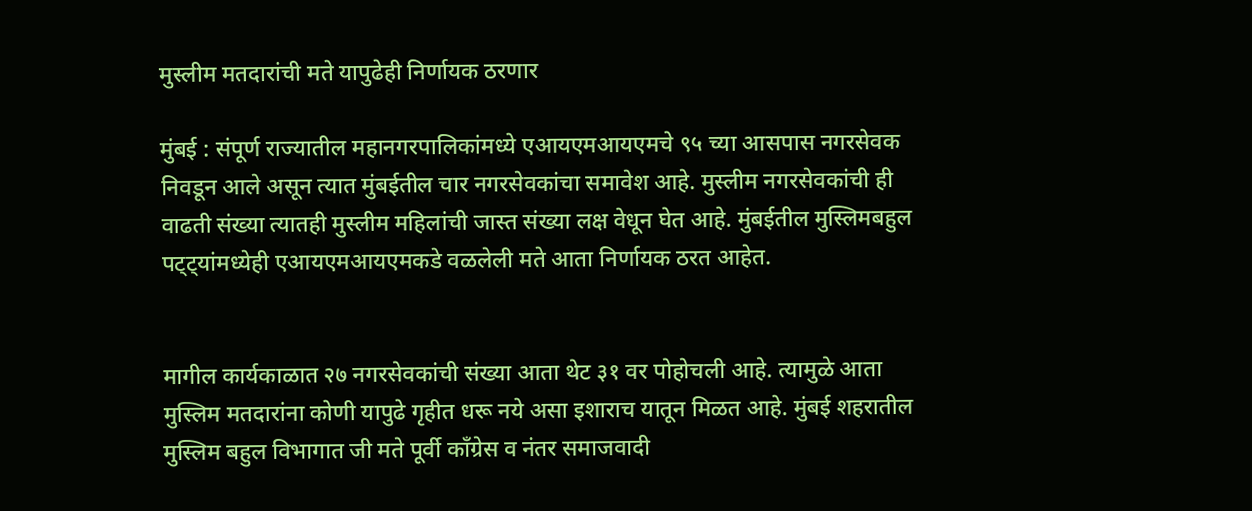मुस्लीम मतदारांची मते यापुढेही निर्णायक ठरणार

मुंबई : संपूर्ण राज्यातील महानगरपालिकांमध्ये एआयएमआयएमचे ९५ च्या आसपास नगरसेवक निवडून आले असून त्यात मुंबईतील चार नगरसेवकांचा समावेश आहे. मुस्लीम नगरसेवकांची ही वाढती संख्या त्यातही मुस्लीम महिलांची जास्त संख्या लक्ष वेधून घेत आहे. मुंबईतील मुस्लिमबहुल पट्ट्यांमध्येही एआयएमआयएमकडे वळलेली मते आता निर्णायक ठरत आहेत.


मागील कार्यकाळात २७ नगरसेवकांची संख्या आता थेट ३१ वर पोहोचली आहे. त्यामुळे आता मुस्लिम मतदारांना कोणी यापुढे गृहीत धरू नये असा इशाराच यातून मिळत आहे. मुंबई शहरातील मुस्लिम बहुल विभागात जी मते पूर्वी काँग्रेस व नंतर समाजवादी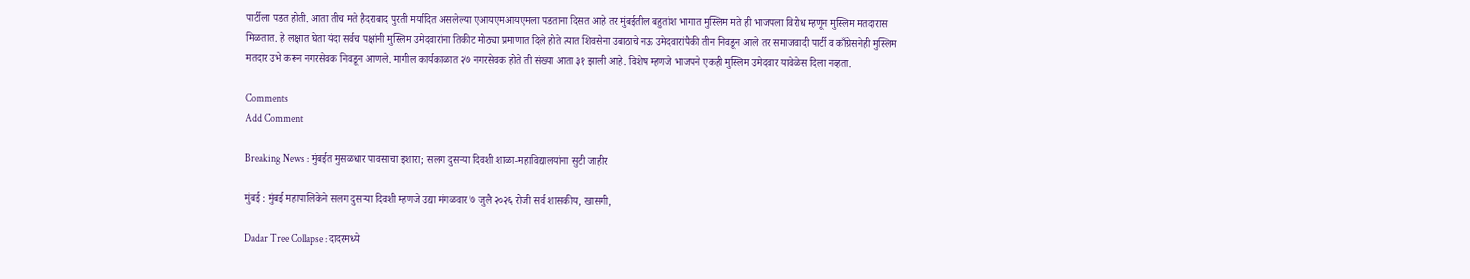पार्टीला पडत होती. आता तीच मते हैदराबाद पुरती मर्यादित असलेल्या एआयएमआयएमला पडताना दिसत आहे तर मुंबईतील बहुतांश भागात मुस्लिम मते ही भाजपला विरोध म्हणून मुस्लिम मतदारास मिळतात. हे लक्षात घेता यंदा सर्वच पक्षांनी मुस्लिम उमेदवारांना तिकीट मोठ्या प्रमाणात दिले होते त्यात शिवसेना उबाठाचे नऊ उमेदवारांपैकी तीन निवडून आले तर समाजवादी पार्टी व काँग्रेसनेही मुस्लिम मतदार उभे करून नगरसेवक निवडून आणले. मागील कार्यकाळात २७ नगरसेवक होते ती संख्या आता ३१ झाली आहे. विशेष म्हणजे भाजपने एकही मुस्लिम उमेदवार यावेळेस दिला नव्हता.

Comments
Add Comment

Breaking News : मुंबईत मुसळधार पावसाचा इशारा; सलग दुसऱ्या दिवशी शाळा-महाविद्यालयांना सुटी जाहीर

मुंबई : मुंबई महापालिकेने सलग दुसऱ्या दिवशी म्हणजे उद्या मंगळवार ७ जुलै २०२६ रोजी सर्व शासकीय, खासगी,

Dadar Tree Collapse : दादरमध्ये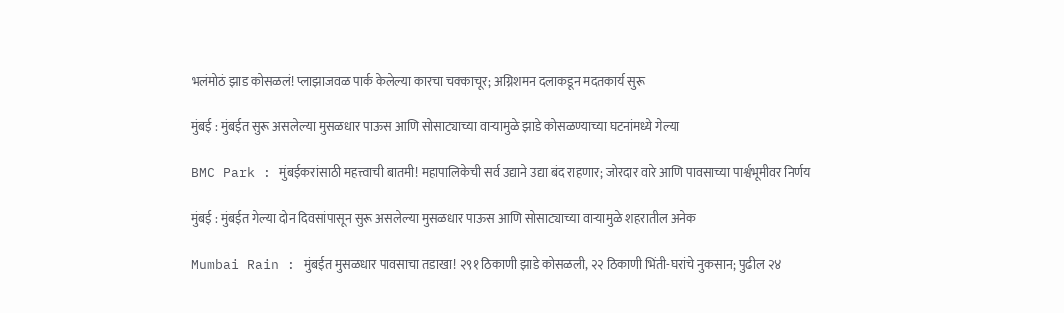भलंमोठं झाड कोसळलं! प्लाझाजवळ पार्क केलेल्या कारचा चक्काचूर; अग्निशमन दलाकडून मदतकार्य सुरू

मुंबई : मुंबईत सुरू असलेल्या मुसळधार पाऊस आणि सोसाट्याच्या वाऱ्यामुळे झाडे कोसळण्याच्या घटनांमध्ये गेल्या

BMC Park : मुंबईकरांसाठी महत्त्वाची बातमी! महापालिकेची सर्व उद्याने उद्या बंद राहणार; जोरदार वारे आणि पावसाच्या पार्श्वभूमीवर निर्णय

मुंबई : मुंबईत गेल्या दोन दिवसांपासून सुरू असलेल्या मुसळधार पाऊस आणि सोसाट्याच्या वाऱ्यामुळे शहरातील अनेक

Mumbai Rain : मुंबईत मुसळधार पावसाचा तडाखा! २९१ ठिकाणी झाडे कोसळली, २२ ठिकाणी भिंती-घरांचे नुकसान; पुढील २४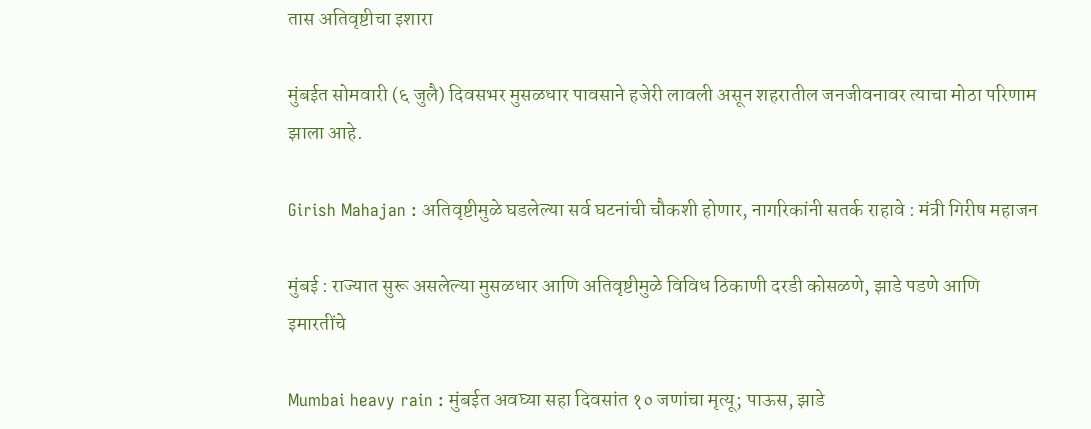तास अतिवृष्टीचा इशारा

मुंबईत सोमवारी (६ जुलै) दिवसभर मुसळधार पावसाने हजेरी लावली असून शहरातील जनजीवनावर त्याचा मोठा परिणाम झाला आहे.

Girish Mahajan : अतिवृष्टीमुळे घडलेल्या सर्व घटनांची चौकशी होणार, नागरिकांनी सतर्क राहावे : मंत्री गिरीष महाजन

मुंबई : राज्यात सुरू असलेल्या मुसळधार आणि अतिवृष्टीमुळे विविध ठिकाणी दरडी कोसळणे, झाडे पडणे आणि इमारतींचे

Mumbai heavy rain : मुंबईत अवघ्या सहा दिवसांत १० जणांचा मृत्यू; पाऊस, झाडे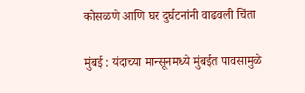कोसळणे आणि घर दुर्घटनांनी वाढवली चिंता

मुंबई : यंदाच्या मान्सूनमध्ये मुंबईत पावसामुळे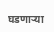घडणाऱ्या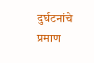दुर्घटनांचे प्रमाण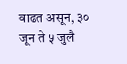वाढत असून, ३० जून ते ५ जुलै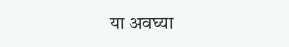या अवघ्या